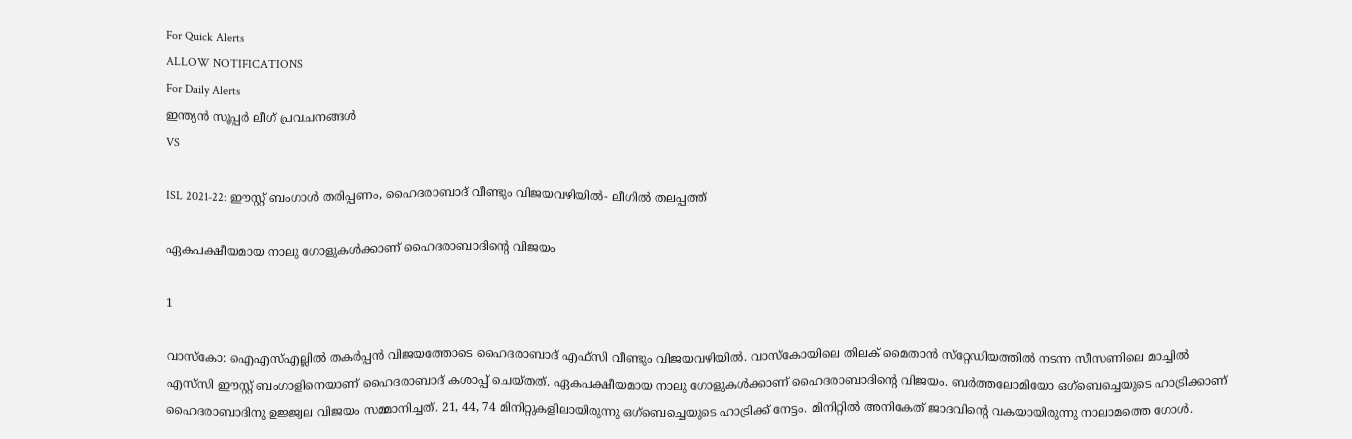For Quick Alerts
ALLOW NOTIFICATIONS
For Daily Alerts
ഇന്ത്യന്‍ സൂപ്പര്‍ ലീഗ്‌ പ്രവചനങ്ങൾ
VS

ISL 2021-22: ഈസ്റ്റ് ബംഗാള്‍ തരിപ്പണം, ഹൈദരാബാദ് വീണ്ടും വിജയവഴിയില്‍- ലീഗില്‍ തലപ്പത്ത്

ഏകപക്ഷീയമായ നാലു ഗോളുകള്‍ക്കാണ് ഹൈദരാബാദിന്റെ വിജയം

1

വാസ്‌കോ: ഐഎസ്എല്ലില്‍ തകര്‍പ്പന്‍ വിജയത്തോടെ ഹൈദരാബാദ് എഫ്‌സി വീണ്ടും വിജയവഴിയില്‍. വാസ്‌കോയിലെ തിലക് മൈതാന്‍ സ്‌റ്റേഡിയത്തില്‍ നടന്ന സീസണിലെ മാച്ചില്‍ എസ്‌സി ഈസ്റ്റ് ബംഗാളിനെയാണ് ഹൈദരാബാദ് കശാപ്പ് ചെയ്തത്. ഏകപക്ഷീയമായ നാലു ഗോളുകള്‍ക്കാണ് ഹൈദരാബാദിന്റെ വിജയം. ബര്‍ത്തലോമിയോ ഒഗ്‌ബെച്ചെയുടെ ഹാട്രിക്കാണ് ഹൈദരാബാദിനു ഉജ്ജ്വല വിജയം സമ്മാനിച്ചത്. 21, 44, 74 മിനിറ്റുകളിലായിരുന്നു ഒഗ്‌ബെച്ചെയുടെ ഹാട്രിക്ക് നേട്ടം. മിനിറ്റില്‍ അനികേത് ജാദവിന്റെ വകയായിരുന്നു നാലാമത്തെ ഗോള്‍.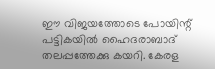ഈ വിജയത്തോടെ പോയിന്റ് പട്ടികയില്‍ ഹൈദരാബാദ് തലപ്പത്തേക്കു കയറി. കേരള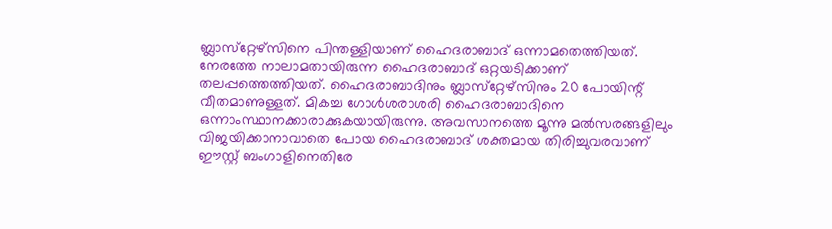ബ്ലാസ്‌റ്റേഴ്‌സിനെ പിന്തള്ളിയാണ് ഹൈദരാബാദ് ഒന്നാമതെത്തിയത്. നേരത്തേ നാലാമതായിരുന്ന ഹൈദരാബാദ് ഒറ്റയടിക്കാണ് തലപ്പത്തെത്തിയത്. ഹൈദരാബാദിനും ബ്ലാസ്‌റ്റേഴ്‌സിനും 20 പോയിന്റ് വീതമാണുള്ളത്. മികച്ച ഗോള്‍ശരാശരി ഹൈദരാബാദിനെ ഒന്നാംസ്ഥാനക്കാരാക്കുകയായിരുന്നു. അവസാനത്തെ മൂന്നു മല്‍സരങ്ങളിലും വിജയിക്കാനാവാതെ പോയ ഹൈദരാബാദ് ശക്തമായ തിരിച്ചുവരവാണ് ഈസ്റ്റ് ബംഗാളിനെതിരേ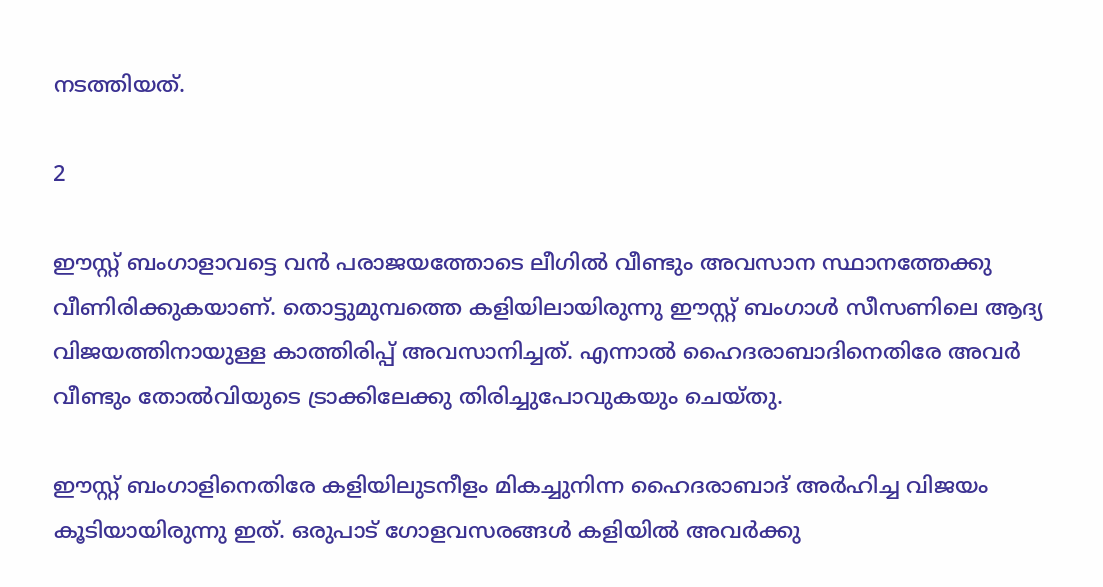നടത്തിയത്.

2

ഈസ്റ്റ് ബംഗാളാവട്ടെ വന്‍ പരാജയത്തോടെ ലീഗില്‍ വീണ്ടും അവസാന സ്ഥാനത്തേക്കു വീണിരിക്കുകയാണ്. തൊട്ടുമുമ്പത്തെ കളിയിലായിരുന്നു ഈസ്റ്റ് ബംഗാള്‍ സീസണിലെ ആദ്യ വിജയത്തിനായുള്ള കാത്തിരിപ്പ് അവസാനിച്ചത്. എന്നാല്‍ ഹൈദരാബാദിനെതിരേ അവര്‍ വീണ്ടും തോല്‍വിയുടെ ട്രാക്കിലേക്കു തിരിച്ചുപോവുകയും ചെയ്തു.

ഈസ്റ്റ് ബംഗാളിനെതിരേ കളിയിലുടനീളം മികച്ചുനിന്ന ഹൈദരാബാദ് അര്‍ഹിച്ച വിജയം കൂടിയായിരുന്നു ഇത്. ഒരുപാട് ഗോളവസരങ്ങള്‍ കളിയില്‍ അവര്‍ക്കു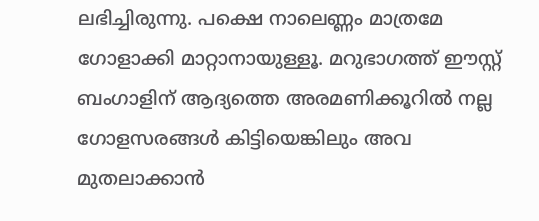ലഭിച്ചിരുന്നു. പക്ഷെ നാലെണ്ണം മാത്രമേ ഗോളാക്കി മാറ്റാനായുള്ളൂ. മറുഭാഗത്ത് ഈസ്റ്റ് ബംഗാളിന് ആദ്യത്തെ അരമണിക്കൂറില്‍ നല്ല ഗോളസരങ്ങള്‍ കിട്ടിയെങ്കിലും അവ മുതലാക്കാന്‍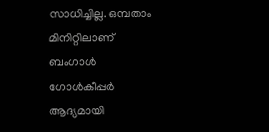സാധിച്ചില്ല. ഒമ്പതാം മിനിറ്റിലാണ് ബംഗാള്‍ ഗോള്‍കീപ്പര്‍ ആദ്യമായി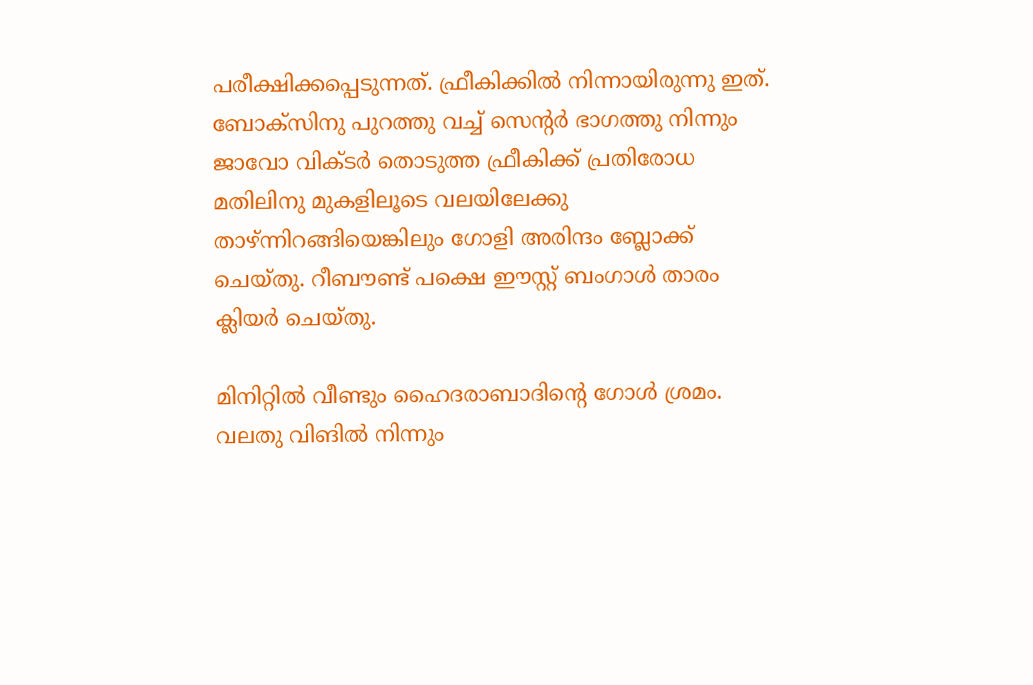പരീക്ഷിക്കപ്പെടുന്നത്. ഫ്രീകിക്കില്‍ നിന്നായിരുന്നു ഇത്. ബോക്‌സിനു പുറത്തു വച്ച് സെന്റര്‍ ഭാഗത്തു നിന്നും ജാവോ വിക്ടര്‍ തൊടുത്ത ഫ്രീകിക്ക് പ്രതിരോധ മതിലിനു മുകളിലൂടെ വലയിലേക്കു താഴ്ന്നിറങ്ങിയെങ്കിലും ഗോളി അരിന്ദം ബ്ലോക്ക് ചെയ്തു. റീബൗണ്ട് പക്ഷെ ഈസ്റ്റ് ബംഗാള്‍ താരം ക്ലിയര്‍ ചെയ്തു.

മിനിറ്റില്‍ വീണ്ടും ഹൈദരാബാദിന്റെ ഗോള്‍ ശ്രമം. വലതു വിങില്‍ നിന്നും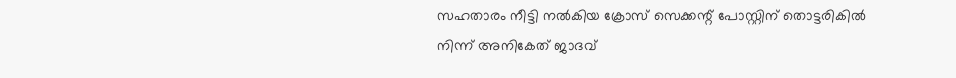സഹതാരം നീട്ടി നല്‍കിയ ക്രോസ് സെക്കന്റ് പോസ്റ്റിന് തൊട്ടരികില്‍ നിന്ന് അനികേത് ജാദവ്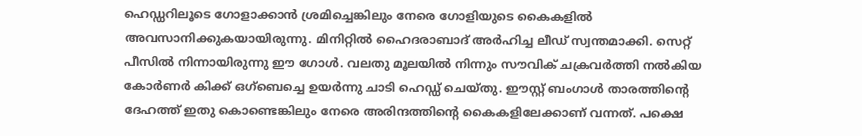ഹെഡ്ഡറിലൂടെ ഗോളാക്കാന്‍ ശ്രമിച്ചെങ്കിലും നേരെ ഗോളിയുടെ കൈകളില്‍ അവസാനിക്കുകയായിരുന്നു. മിനിറ്റില്‍ ഹൈദരാബാദ് അര്‍ഹിച്ച ലീഡ് സ്വന്തമാക്കി. സെറ്റ് പീസില്‍ നിന്നായിരുന്നു ഈ ഗോള്‍. വലതു മൂലയില്‍ നിന്നും സൗവിക് ചക്രവര്‍ത്തി നല്‍കിയ കോര്‍ണര്‍ കിക്ക് ഒഗ്‌ബെച്ചെ ഉയര്‍ന്നു ചാടി ഹെഡ്ഡ് ചെയ്തു. ഈസ്റ്റ് ബംഗാള്‍ താരത്തിന്റെ ദേഹത്ത് ഇതു കൊണ്ടെങ്കിലും നേരെ അരിന്ദത്തിന്റെ കൈകളിലേക്കാണ് വന്നത്. പക്ഷെ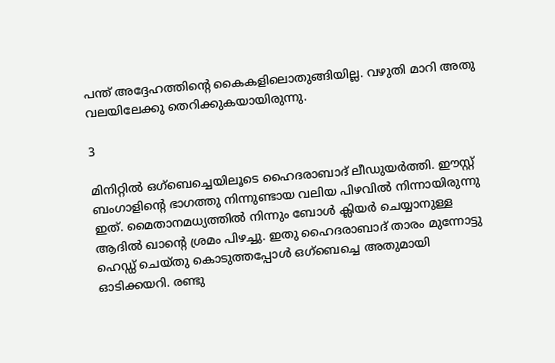പന്ത് അദ്ദേഹത്തിന്റെ കൈകളിലൊതുങ്ങിയില്ല. വഴുതി മാറി അതു വലയിലേക്കു തെറിക്കുകയായിരുന്നു.

3

മിനിറ്റില്‍ ഒഗ്‌ബെച്ചെയിലൂടെ ഹൈദരാബാദ് ലീഡുയര്‍ത്തി. ഈസ്റ്റ് ബംഗാളിന്റെ ഭാഗത്തു നിന്നുണ്ടായ വലിയ പിഴവില്‍ നിന്നായിരുന്നു ഇത്. മൈതാനമധ്യത്തില്‍ നിന്നും ബോള്‍ ക്ലിയര്‍ ചെയ്യാനുള്ള ആദില്‍ ഖാന്റെ ശ്രമം പിഴച്ചു. ഇതു ഹൈദരാബാദ് താരം മുന്നോട്ടു ഹെഡ്ഡ് ചെയ്തു കൊടുത്തപ്പോള്‍ ഒഗ്‌ബെച്ചെ അതുമായി ഓടിക്കയറി. രണ്ടു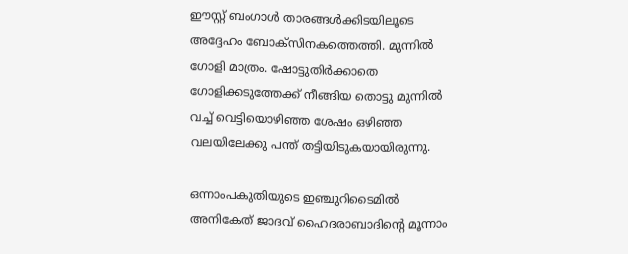ഈസ്റ്റ് ബംഗാള്‍ താരങ്ങള്‍ക്കിടയിലൂടെ അദ്ദേഹം ബോക്‌സിനകത്തെത്തി. മുന്നില്‍ ഗോളി മാത്രം. ഷോട്ടുതിര്‍ക്കാതെ ഗോളിക്കടുത്തേക്ക് നീങ്ങിയ തൊട്ടു മുന്നില്‍ വച്ച് വെട്ടിയൊഴിഞ്ഞ ശേഷം ഒഴിഞ്ഞ വലയിലേക്കു പന്ത് തട്ടിയിടുകയായിരുന്നു.

ഒന്നാംപകുതിയുടെ ഇഞ്ചുറിടൈമില്‍ അനികേത് ജാദവ് ഹൈദരാബാദിന്റെ മൂന്നാം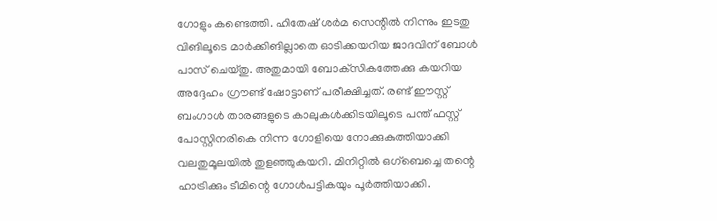ഗോളും കണ്ടെത്തി. ഹിതേഷ് ശര്‍മ സെന്റില്‍ നിന്നും ഇടതു വിങിലൂടെ മാര്‍ക്കിങില്ലാതെ ഓടിക്കയറിയ ജാദവിന് ബോള്‍ പാസ് ചെയ്തു. അതുമായി ബോക്‌സികത്തേക്കു കയറിയ അദ്ദേഹം ഗ്രൗണ്ട് ഷോട്ടാണ് പരീക്ഷിച്ചത്. രണ്ട് ഈസ്റ്റ് ബംഗാള്‍ താരങ്ങളുടെ കാലുകള്‍ക്കിടയിലൂടെ പന്ത് ഫസ്റ്റ് പോസ്റ്റിനരികെ നിന്ന ഗോളിയെ നോക്കുകുത്തിയാക്കി വലതുമൂലയില്‍ തുളഞ്ഞുകയറി. മിനിറ്റില്‍ ഒഗ്‌ബെച്ചെ തന്റെ ഹാട്രിക്കും ടീമിന്റെ ഗോള്‍പട്ടികയും പൂര്‍ത്തിയാക്കി.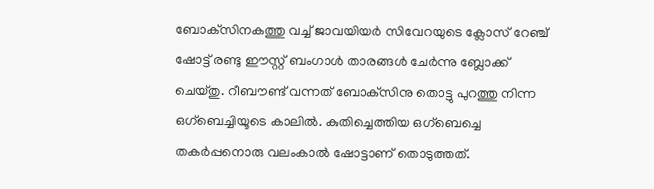ബോക്‌സിനകത്തു വച്ച് ജാവയിയര്‍ സിവേറയുടെ ക്ലോസ് റേഞ്ച് ഷോട്ട് രണ്ടു ഈസ്റ്റ് ബംഗാള്‍ താരങ്ങള്‍ ചേര്‍ന്നു ബ്ലോക്ക് ചെയ്തു. റീബൗണ്ട് വന്നത് ബോക്‌സിനു തൊട്ടു പുറത്തു നിന്ന ഒഗ്‌ബെച്ചിയൂടെ കാലില്‍. കുതിച്ചെത്തിയ ഒഗ്‌ബെച്ചെ തകര്‍പ്പനൊരു വലംകാല്‍ ഷോട്ടാണ് തൊടുത്തത്.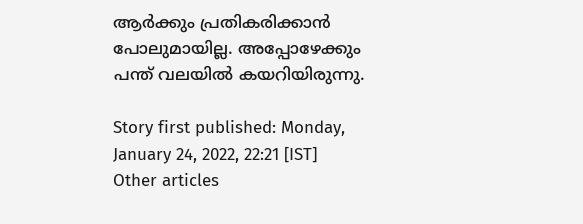ആര്‍ക്കും പ്രതികരിക്കാന്‍ പോലുമായില്ല. അപ്പോഴേക്കും പന്ത് വലയില്‍ കയറിയിരുന്നു.

Story first published: Monday, January 24, 2022, 22:21 [IST]
Other articles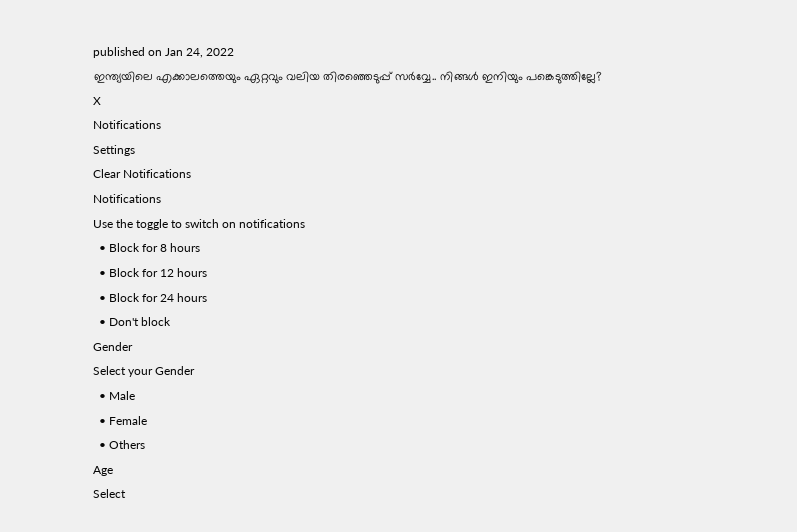published on Jan 24, 2022
ഇന്ത്യയിലെ എക്കാലത്തെയും ഏറ്റവും വലിയ തിരഞ്ഞെടുപ്പ് സർവ്വേ.. നിങ്ങൾ ഇനിയും പങ്കെടുത്തില്ലേ?
X
Notifications
Settings
Clear Notifications
Notifications
Use the toggle to switch on notifications
  • Block for 8 hours
  • Block for 12 hours
  • Block for 24 hours
  • Don't block
Gender
Select your Gender
  • Male
  • Female
  • Others
Age
Select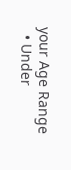your Age Range
  • Under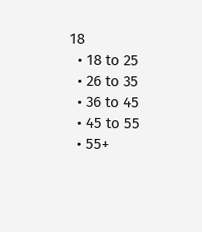18
  • 18 to 25
  • 26 to 35
  • 36 to 45
  • 45 to 55
  • 55+